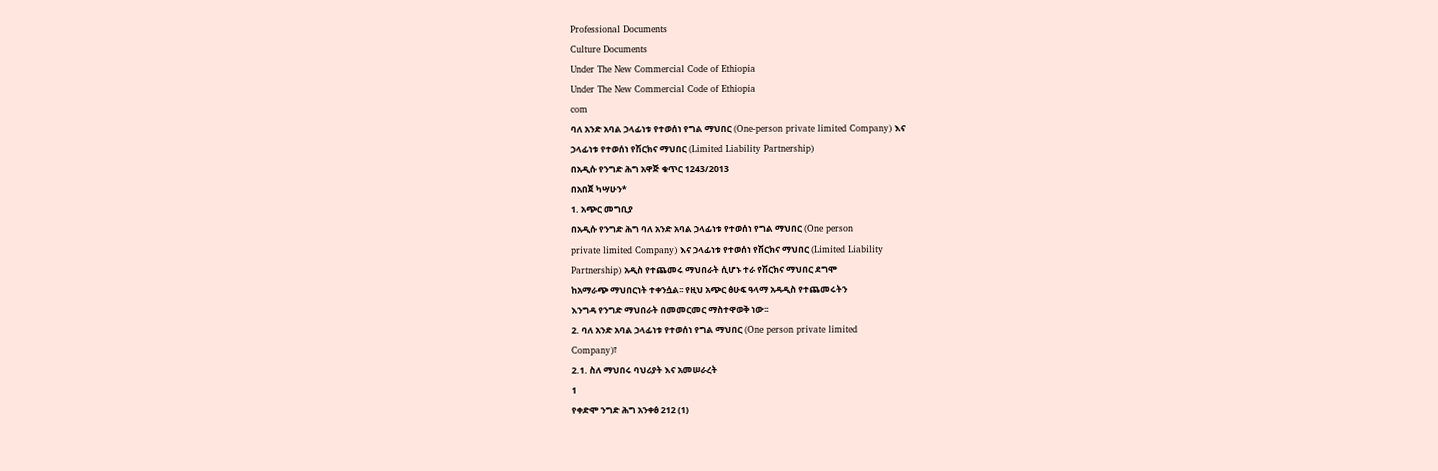Professional Documents
Culture Documents
Under The New Commercial Code of Ethiopia
Under The New Commercial Code of Ethiopia
com
ባለ አንድ አባል ኃላፊነቱ የተወሰነ የግል ማህበር (One-person private limited Company) እና
ኃላፊነቱ የተወሰነ የሽርክና ማህበር (Limited Liability Partnership)
በአዲሱ የንግድ ሕግ አዋጅ ቁጥር 1243/2013
በአበጀ ካሣሁን*
1. አጭር መግቢያ
በአዲሱ የንግድ ሕግ ባለ አንድ አባል ኃላፊነቱ የተወሰነ የግል ማህበር (One person
private limited Company) እና ኃላፊነቱ የተወሰነ የሽርክና ማህበር (Limited Liability
Partnership) አዲስ የተጨመሩ ማህበራት ሲሆኑ ተራ የሽርክና ማህበር ደግሞ
ከአማራጭ ማህበርነት ተቀንሷል፡፡ የዚህ አጭር ፅሁፍ ዓላማ አዳዲስ የተጨመሩትን
እንግዳ የንግድ ማህበራት በመመርመር ማስተዋወቅ ነው፡፡
2. ባለ አንድ አባል ኃላፊነቱ የተወሰነ የግል ማህበር (One person private limited
Company)፣
2.1. ስለ ማህበሩ ባህሪያት እና አመሠራረት
1
የቀድሞ ንግድ ሕግ አንቀፅ 212 (1)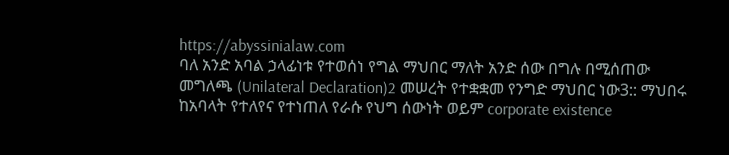https://abyssinialaw.com
ባለ አንድ አባል ኃላፊነቱ የተወሰነ የግል ማህበር ማለት አንድ ሰው በግሉ በሚሰጠው
መግለጫ (Unilateral Declaration)2 መሠረት የተቋቋመ የንግድ ማህበር ነው3:: ማህበሩ
ከአባላት የተለየና የተነጠለ የራሱ የህግ ሰውነት ወይም corporate existence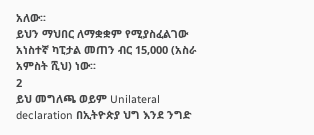አለው፡፡
ይህን ማህበር ለማቋቋም የሚያስፈልገው አነስተኛ ካፒታል መጠን ብር 15,000 (አስራ
አምስት ሺህ) ነው፡፡
2
ይህ መግለጫ ወይም Unilateral declaration በኢትዮጵያ ህግ እንደ ንግድ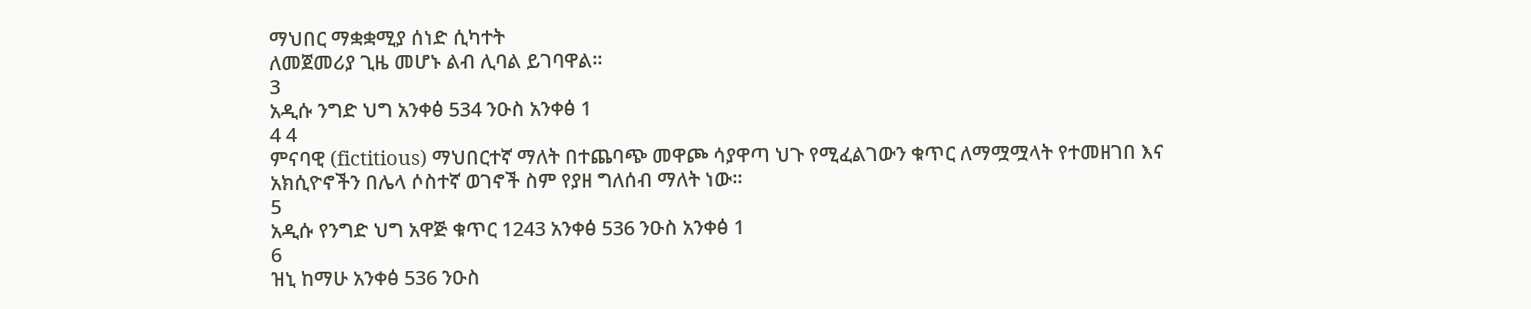ማህበር ማቋቋሚያ ሰነድ ሲካተት
ለመጀመሪያ ጊዜ መሆኑ ልብ ሊባል ይገባዋል፡፡
3
አዲሱ ንግድ ህግ አንቀፅ 534 ንዑስ አንቀፅ 1
4 4
ምናባዊ (fictitious) ማህበርተኛ ማለት በተጨባጭ መዋጮ ሳያዋጣ ህጉ የሚፈልገውን ቁጥር ለማሟሟላት የተመዘገበ እና
አክሲዮኖችን በሌላ ሶስተኛ ወገኖች ስም የያዘ ግለሰብ ማለት ነው፡፡
5
አዲሱ የንግድ ህግ አዋጅ ቁጥር 1243 አንቀፅ 536 ንዑስ አንቀፅ 1
6
ዝኒ ከማሁ አንቀፅ 536 ንዑስ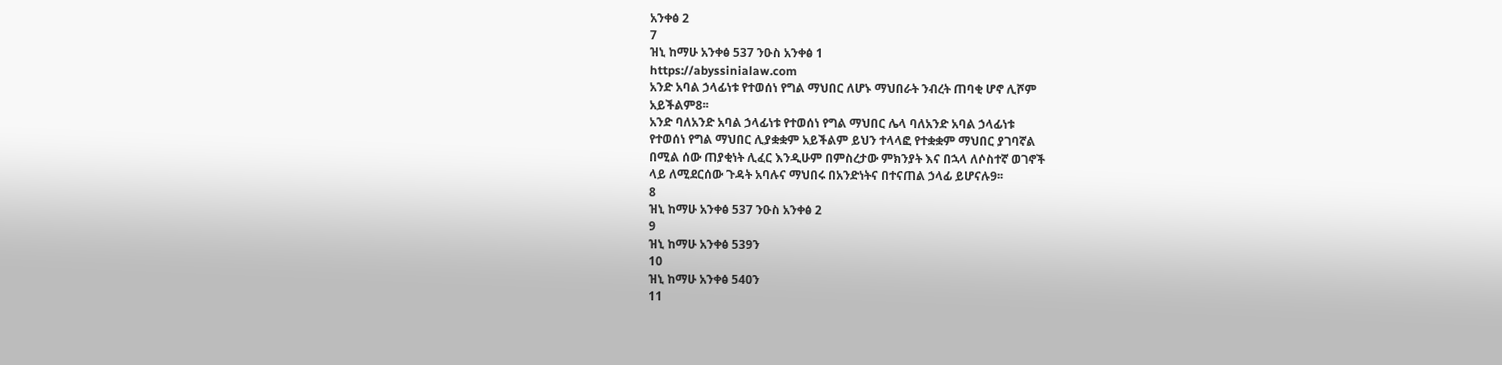አንቀፅ 2
7
ዝኒ ከማሁ አንቀፅ 537 ንዑስ አንቀፅ 1
https://abyssinialaw.com
አንድ አባል ኃላፊነቱ የተወሰነ የግል ማህበር ለሆኑ ማህበራት ንብረት ጠባቂ ሆኖ ሊሾም
አይችልም8፡፡
አንድ ባለአንድ አባል ኃላፊነቱ የተወሰነ የግል ማህበር ሌላ ባለአንድ አባል ኃላፊነቱ
የተወሰነ የግል ማህበር ሊያቋቋም አይችልም ይህን ተላላፎ የተቋቋም ማህበር ያገባኛል
በሚል ሰው ጠያቂነት ሊፈር እንዲሁም በምስረታው ምክንያት እና በኋላ ለሶስተኛ ወገኖች
ላይ ለሚደርሰው ጉዳት አባሉና ማህበሩ በአንድነትና በተናጠል ኃላፊ ይሆናሉ9፡፡
8
ዝኒ ከማሁ አንቀፅ 537 ንዑስ አንቀፅ 2
9
ዝኒ ከማሁ አንቀፅ 539ን
10
ዝኒ ከማሁ አንቀፅ 540ን
11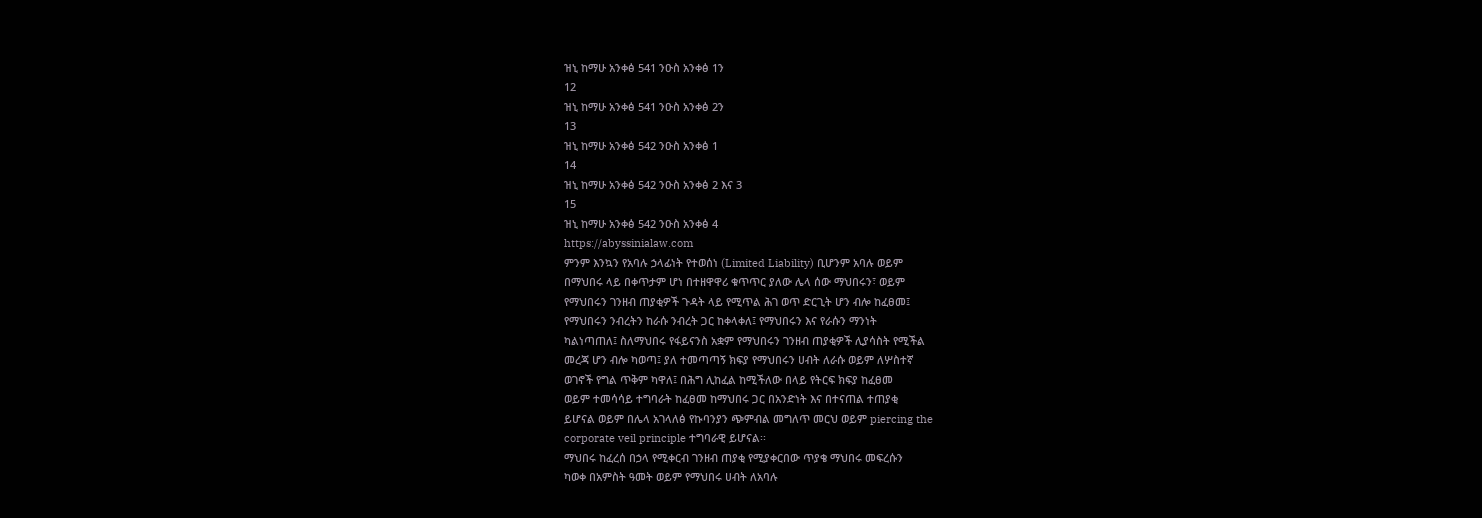ዝኒ ከማሁ አንቀፅ 541 ንዑስ አንቀፅ 1ን
12
ዝኒ ከማሁ አንቀፅ 541 ንዑስ አንቀፅ 2ን
13
ዝኒ ከማሁ አንቀፅ 542 ንዑስ አንቀፅ 1
14
ዝኒ ከማሁ አንቀፅ 542 ንዑስ አንቀፅ 2 እና 3
15
ዝኒ ከማሁ አንቀፅ 542 ንዑስ አንቀፅ 4
https://abyssinialaw.com
ምንም እንኳን የአባሉ ኃላፊነት የተወሰነ (Limited Liability) ቢሆንም አባሉ ወይም
በማህበሩ ላይ በቀጥታም ሆነ በተዘዋዋሪ ቁጥጥር ያለው ሌላ ሰው ማህበሩን፣ ወይም
የማህበሩን ገንዘብ ጠያቂዎች ጉዳት ላይ የሚጥል ሕገ ወጥ ድርጊት ሆን ብሎ ከፈፀመ፤
የማህበሩን ንብረትን ከራሱ ንብረት ጋር ከቀላቀለ፤ የማህበሩን እና የራሱን ማንነት
ካልነጣጠለ፤ ስለማህበሩ የፋይናንስ አቋም የማህበሩን ገንዘብ ጠያቂዎች ሊያሳስት የሚችል
መረጃ ሆን ብሎ ካወጣ፤ ያለ ተመጣጣኝ ክፍያ የማህበሩን ሀብት ለራሱ ወይም ለሦስተኛ
ወገኖች የግል ጥቅም ካዋለ፤ በሕግ ሊከፈል ከሚችለው በላይ የትርፍ ክፍያ ከፈፀመ
ወይም ተመሳሳይ ተግባራት ከፈፀመ ከማህበሩ ጋር በአንድነት እና በተናጠል ተጠያቂ
ይሆናል ወይም በሌላ አገላለፅ የኩባንያን ጭምብል መግለጥ መርህ ወይም piercing the
corporate veil principle ተግባራዊ ይሆናል፡፡
ማህበሩ ከፈረሰ በኃላ የሚቀርብ ገንዘብ ጠያቂ የሚያቀርበው ጥያቄ ማህበሩ መፍረሱን
ካወቀ በአምስት ዓመት ወይም የማህበሩ ሀብት ለአባሉ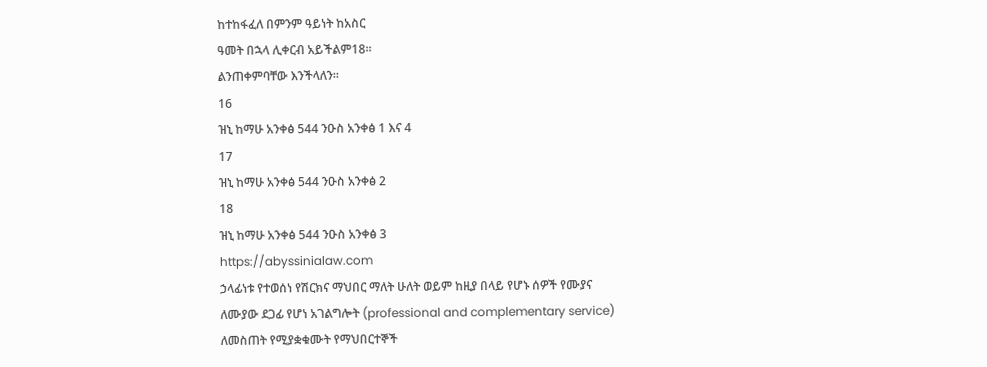ከተከፋፈለ በምንም ዓይነት ከአስር
ዓመት በኋላ ሊቀርብ አይችልም18፡፡
ልንጠቀምባቸው እንችላለን፡፡
16
ዝኒ ከማሁ አንቀፅ 544 ንዑስ አንቀፅ 1 እና 4
17
ዝኒ ከማሁ አንቀፅ 544 ንዑስ አንቀፅ 2
18
ዝኒ ከማሁ አንቀፅ 544 ንዑስ አንቀፅ 3
https://abyssinialaw.com
ኃላፊነቱ የተወሰነ የሽርክና ማህበር ማለት ሁለት ወይም ከዚያ በላይ የሆኑ ሰዎች የሙያና
ለሙያው ደጋፊ የሆነ አገልግሎት (professional and complementary service)
ለመስጠት የሚያቋቁሙት የማህበርተኞች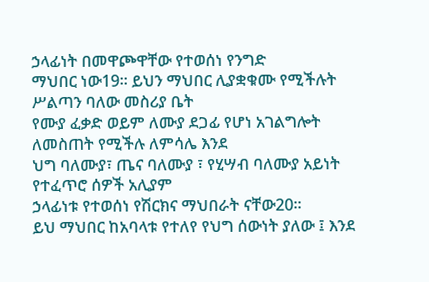ኃላፊነት በመዋጮዋቸው የተወሰነ የንግድ
ማህበር ነው19፡፡ ይህን ማህበር ሊያቋቁሙ የሚችሉት ሥልጣን ባለው መስሪያ ቤት
የሙያ ፈቃድ ወይም ለሙያ ደጋፊ የሆነ አገልግሎት ለመስጠት የሚችሉ ለምሳሌ እንደ
ህግ ባለሙያ፣ ጤና ባለሙያ ፣ የሂሣብ ባለሙያ አይነት የተፈጥሮ ሰዎች አሊያም
ኃላፊነቱ የተወሰነ የሽርክና ማህበራት ናቸው20፡፡
ይህ ማህበር ከአባላቱ የተለየ የህግ ሰውነት ያለው ፤ እንደ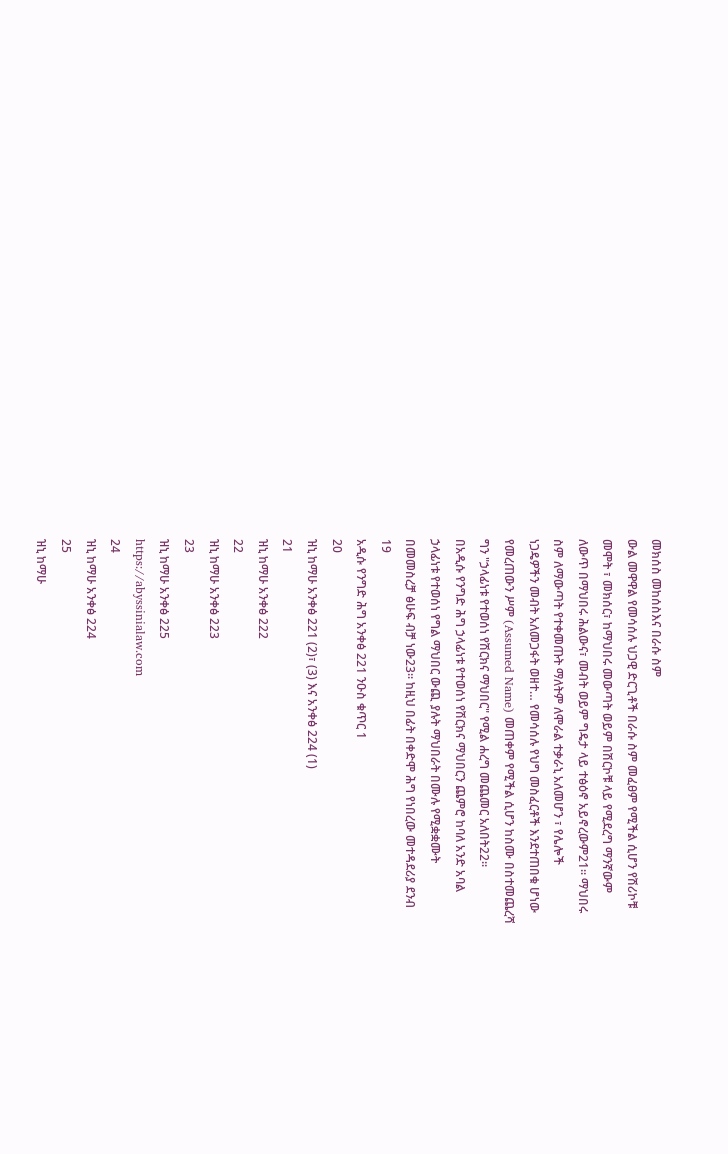መክሰስ መከሰስእና በራሱ ስም
ውል መዋዋል የመሳሰሉ ህጋዊ ድርጊቶች በራሱ ስም መፈፀም የሚችል ሲሆን የሽሪኮቹ
መሞት ፣ መክሰር፣ ከማህበሩ መውጣት ወይም በሽርኮቹ ላይ የሚደረግ ማንኛውም
ለውጥ በማህበሩ ሕልውና፣ መብት ወይም ግዴታ ላይ ተፅዕኖ አይኖረውም21፡፡ ማህበሩ
ስም ለማውጣት የተቀመጡት ማለትም ለሞራል ተቃራኒ አለመሆን ፣ የሌሎች
ነጋዴዎችን መብት አለመጋፋት ወዘተ… የመሳሰሉ የህግ መስፈርቶች እንደተጠበቁ ሆነው
የመረጠውን ሥም (Assumed Name) መጠቀም የሚችል ሲሆን ከስሙ በስተመጨረሻ
ግን "ኃላፊነቱ የተወሰነ የሽርክና ማህበር" የሚል ሐረግ መጨመር አለበት22፡፡
በአዲሱ የንግድ ሕግ ኃላፊነቱ የተወሰነ የሽርክና ማህበርን ጨምሮ ከባለ አንድ አባል
ኃላፊነቱ የተወሰነ የግል ማህበር ውጪ ያሉት ማህበራት በሙሉ የሚቋቋሙት
በመመስረቻ ፅሁፍ ብቻ ነው23፡፡ ከዚህ በፊት በቀድሞ ሕግ የነበረው መተዳደሪያ ደንብ
19
አዲሱ የንግድ ሕግ አንቀፅ 221 ንዑስ ቁጥር 1
20
ዝኒ ከማሁ አንቀፅ 221 (2)፣ (3) እና አንቀፅ 224 (1)
21
ዝኒ ከማሁ አንቀፅ 222
22
ዝኒ ከማሁ አንቀፅ 223
23
ዝኒ ከማሁ አንቀፅ 225
https://abyssinialaw.com
24
ዝኒ ከማሁ አንቀፅ 224
25
ዝኒ ከማሁ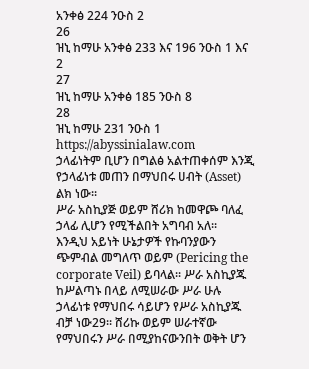አንቀፅ 224 ንዑስ 2
26
ዝኒ ከማሁ አንቀፅ 233 እና 196 ንዑስ 1 እና 2
27
ዝኒ ከማሁ አንቀፅ 185 ንዑስ 8
28
ዝኒ ከማሁ 231 ንዑስ 1
https://abyssinialaw.com
ኃላፊነትም ቢሆን በግልፅ አልተጠቀሰም እንጂ የኃላፊነቱ መጠን በማህበሩ ሀብት (Asset)
ልክ ነው፡፡
ሥራ አስኪያጅ ወይም ሸሪክ ከመዋጮ ባለፈ ኃላፊ ሊሆን የሚችልበት አግባብ አለ፡፡
እንዲህ አይነት ሁኔታዎች የኩባንያውን ጭምብል መግለጥ ወይም (Pericing the
corporate Veil) ይባላል፡፡ ሥራ አስኪያጁ ከሥልጣኑ በላይ ለሚሠራው ሥራ ሁሉ
ኃላፊነቱ የማህበሩ ሳይሆን የሥራ አስኪያጁ ብቻ ነው29፡፡ ሸሪኩ ወይም ሠራተኛው
የማህበሩን ሥራ በሚያከናውንበት ወቅት ሆን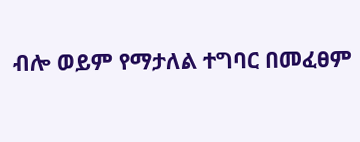ብሎ ወይም የማታለል ተግባር በመፈፀም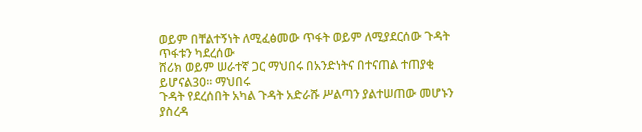ወይም በቸልተኝነት ለሚፈፅመው ጥፋት ወይም ለሚያደርሰው ጉዳት ጥፋቱን ካደረሰው
ሸሪክ ወይም ሠራተኛ ጋር ማህበሩ በአንድነትና በተናጠል ተጠያቂ ይሆናል30፡፡ ማህበሩ
ጉዳት የደረሰበት አካል ጉዳት አድራሹ ሥልጣን ያልተሠጠው መሆኑን ያስረዳ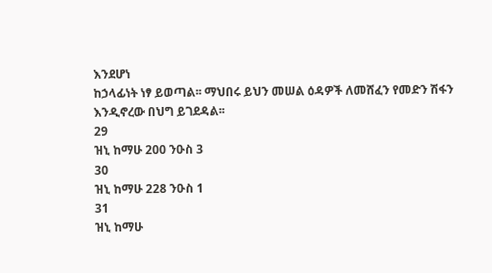እንደሆነ
ከኃላፊነት ነፃ ይወጣል፡፡ ማህበሩ ይህን መሠል ዕዳዎች ለመሸፈን የመድን ሽፋን
እንዲኖረው በህግ ይገደዳል፡፡
29
ዝኒ ከማሁ 200 ንዑስ 3
30
ዝኒ ከማሁ 228 ንዑስ 1
31
ዝኒ ከማሁ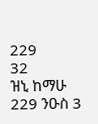229
32
ዝኒ ከማሁ 229 ንዑስ 3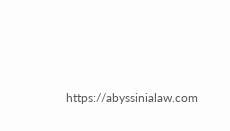https://abyssinialaw.com